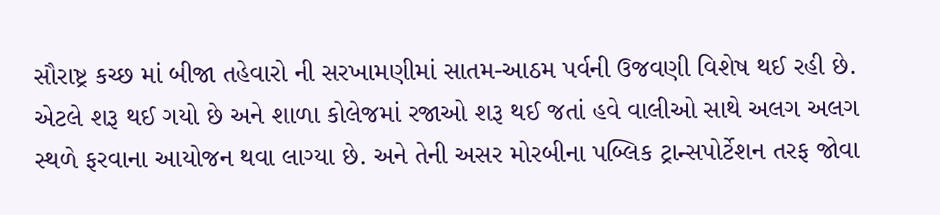સૌરાષ્ટ્ર કચ્છ માં બીજા તહેવારો ની સરખામણીમાં સાતમ-આઠમ પર્વની ઉજવણી વિશેષ થઈ રહી છે. એટલે શરૂ થઈ ગયો છે અને શાળા કોલેજમાં રજાઓ શરૂ થઈ જતાં હવે વાલીઓ સાથે અલગ અલગ સ્થળે ફરવાના આયોજન થવા લાગ્યા છે. અને તેની અસર મોરબીના પબ્લિક ટ્રાન્સપોર્ટેશન તરફ જોવા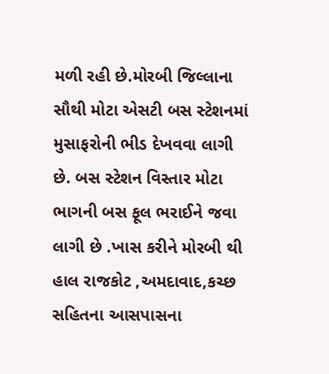મળી રહી છે.મોરબી જિલ્લાના સૌથી મોટા એસટી બસ સ્ટેશનમાં મુસાફરોની ભીડ દેખવવા લાગી છે. બસ સ્ટેશન વિસ્તાર મોટા ભાગની બસ ફૂલ ભરાઈને જવા લાગી છે .ખાસ કરીને મોરબી થી હાલ રાજકોટ ,અમદાવાદ,કચ્છ સહિતના આસપાસના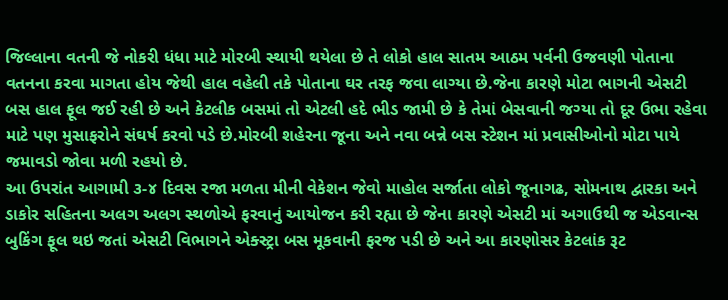જિલ્લાના વતની જે નોકરી ધંધા માટે મોરબી સ્થાયી થયેલા છે તે લોકો હાલ સાતમ આઠમ પર્વની ઉજવણી પોતાના વતનના કરવા માગતા હોય જેથી હાલ વહેલી તકે પોતાના ઘર તરફ જવા લાગ્યા છે.જેના કારણે મોટા ભાગની એસટી બસ હાલ ફૂલ જઈ રહી છે અને કેટલીક બસમાં તો એટલી હદે ભીડ જામી છે કે તેમાં બેસવાની જગ્યા તો દૂર ઉભા રહેવા માટે પણ મુસાફરોને સંઘર્ષ કરવો પડે છે.મોરબી શહેરના જૂના અને નવા બન્ને બસ સ્ટેશન માં પ્રવાસીઓનો મોટા પાયે જમાવડો જોવા મળી રહયો છે.
આ ઉપરાંત આગામી ૩-૪ દિવસ રજા મળતા મીની વેકેશન જેવો માહોલ સર્જાતા લોકો જૂનાગઢ, સોમનાથ દ્વારકા અને ડાકોર સહિતના અલગ અલગ સ્થળોએ ફરવાનું આયોજન કરી રહ્યા છે જેના કારણે એસટી માં અગાઉથી જ એડવાન્સ બુકિંગ ફૂલ થઇ જતાં એસટી વિભાગને એક્સ્ટ્રા બસ મૂકવાની ફરજ પડી છે અને આ કારણોસર કેટલાંક રૂટ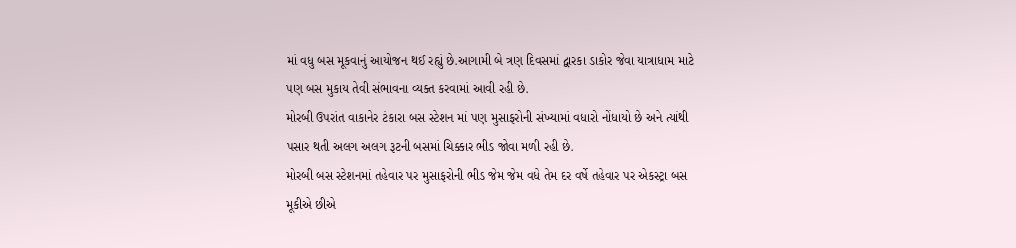માં વધુ બસ મૂકવાનું આયોજન થઈ રહ્યું છે.આગામી બે ત્રણ દિવસમાં દ્વારકા ડાકોર જેવા યાત્રાધામ માટે પણ બસ મુકાય તેવી સંભાવના વ્યક્ત કરવામાં આવી રહી છે.
મોરબી ઉપરાંત વાકાનેર ટંકારા બસ સ્ટેશન માં પણ મુસાફરોની સંખ્યામાં વધારો નોંધાયો છે અને ત્યાંથી પસાર થતી અલગ અલગ રૂટની બસમાં ચિક્કાર ભીડ જોવા મળી રહી છે.
મોરબી બસ સ્ટેશનમાં તહેવાર પર મુસાફરોની ભીડ જેમ જેમ વધે તેમ દર વર્ષે તહેવાર પર એકસ્ટ્રા બસ મૂકીએ છીએ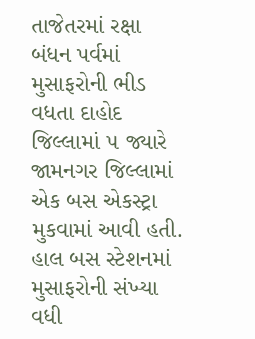તાજેતરમાં રક્ષા બંધન પર્વમાં મુસાફરોની ભીડ વધતા દાહોદ જિલ્લામાં ૫ જ્યારે જામનગર જિલ્લામાં એક બસ એકસ્ટ્રા મુકવામાં આવી હતી. હાલ બસ સ્ટેશનમાં મુસાફરોની સંખ્યા વધી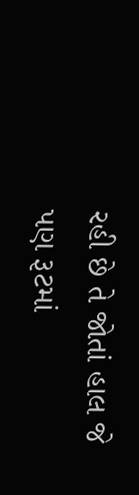રહી છે તે જોતાં હાલ જે પણ રૂટમાં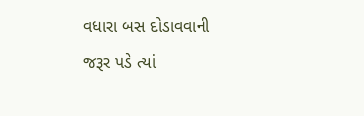વધારા બસ દોડાવવાની જરૂર પડે ત્યાં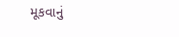મૂકવાનું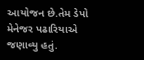આયોજન છે.તેમ ડેપો મેનેજર પઢારિયાએ જણાવ્યુ હતું.